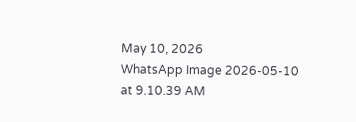May 10, 2026
WhatsApp Image 2026-05-10 at 9.10.39 AM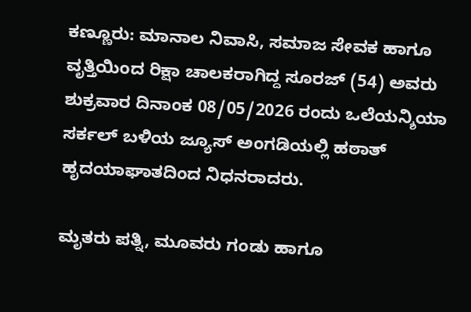ಕಣ್ಣೂರು: ಮಾನಾಲ ನಿವಾಸಿ, ಸಮಾಜ ಸೇವಕ ಹಾಗೂ ವೃತ್ತಿಯಿಂದ ರಿಕ್ಷಾ ಚಾಲಕರಾಗಿದ್ದ ಸೂರಜ್ (54) ಅವರು ಶುಕ್ರವಾರ ದಿನಾಂಕ 08/05/2026 ರಂದು ಒಲೆಯನ್ಶಿಯಾ ಸರ್ಕಲ್ ಬಳಿಯ ಜ್ಯೂಸ್ ಅಂಗಡಿಯಲ್ಲಿ ಹಠಾತ್ ಹೃದಯಾಘಾತದಿಂದ ನಿಧನರಾದರು.

ಮೃತರು ಪತ್ನಿ, ಮೂವರು ಗಂಡು ಹಾಗೂ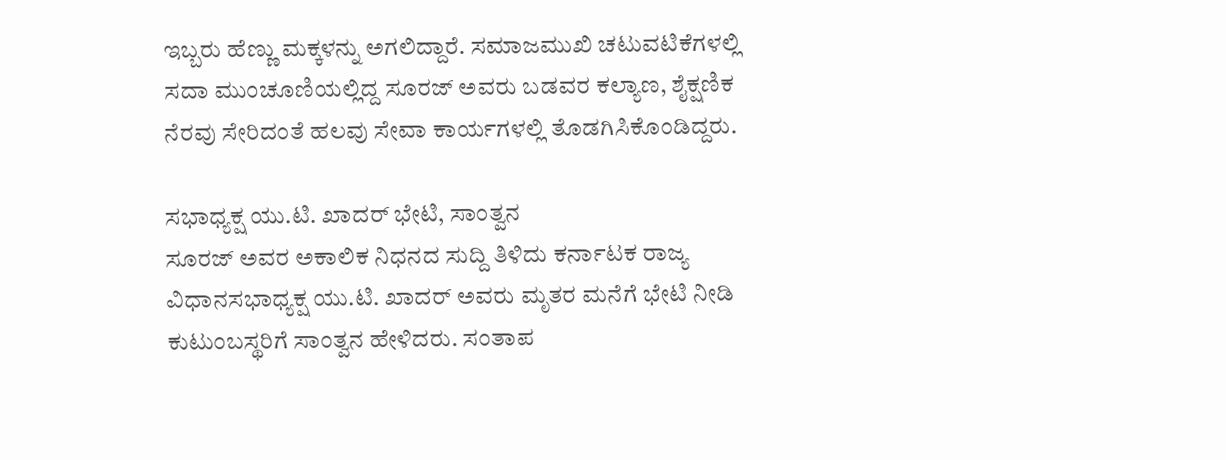ಇಬ್ಬರು ಹೆಣ್ಣು ಮಕ್ಕಳನ್ನು ಅಗಲಿದ್ದಾರೆ. ಸಮಾಜಮುಖಿ ಚಟುವಟಿಕೆಗಳಲ್ಲಿ ಸದಾ ಮುಂಚೂಣಿಯಲ್ಲಿದ್ದ ಸೂರಜ್ ಅವರು ಬಡವರ ಕಲ್ಯಾಣ, ಶೈಕ್ಷಣಿಕ ನೆರವು ಸೇರಿದಂತೆ ಹಲವು ಸೇವಾ ಕಾರ್ಯಗಳಲ್ಲಿ ತೊಡಗಿಸಿಕೊಂಡಿದ್ದರು.

ಸಭಾಧ್ಯಕ್ಷ ಯು.ಟಿ. ಖಾದರ್ ಭೇಟಿ, ಸಾಂತ್ವನ
ಸೂರಜ್ ಅವರ ಅಕಾಲಿಕ ನಿಧನದ ಸುದ್ದಿ ತಿಳಿದು ಕರ್ನಾಟಕ ರಾಜ್ಯ ವಿಧಾನಸಭಾಧ್ಯಕ್ಷ ಯು.ಟಿ. ಖಾದರ್ ಅವರು ಮೃತರ ಮನೆಗೆ ಭೇಟಿ ನೀಡಿ ಕುಟುಂಬಸ್ಥರಿಗೆ ಸಾಂತ್ವನ ಹೇಳಿದರು. ಸಂತಾಪ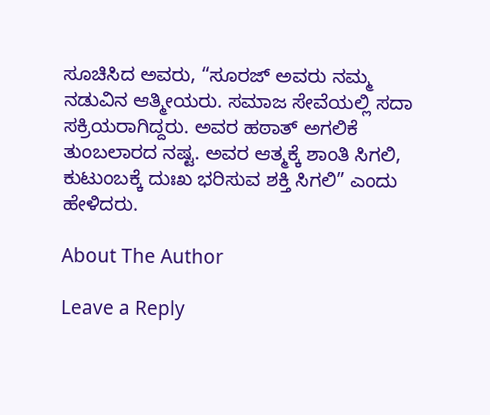ಸೂಚಿಸಿದ ಅವರು, “ಸೂರಜ್ ಅವರು ನಮ್ಮ ನಡುವಿನ ಆತ್ಮೀಯರು. ಸಮಾಜ ಸೇವೆಯಲ್ಲಿ ಸದಾ ಸಕ್ರಿಯರಾಗಿದ್ದರು. ಅವರ ಹಠಾತ್ ಅಗಲಿಕೆ ತುಂಬಲಾರದ ನಷ್ಟ. ಅವರ ಆತ್ಮಕ್ಕೆ ಶಾಂತಿ ಸಿಗಲಿ, ಕುಟುಂಬಕ್ಕೆ ದುಃಖ ಭರಿಸುವ ಶಕ್ತಿ ಸಿಗಲಿ” ಎಂದು ಹೇಳಿದರು.

About The Author

Leave a Reply